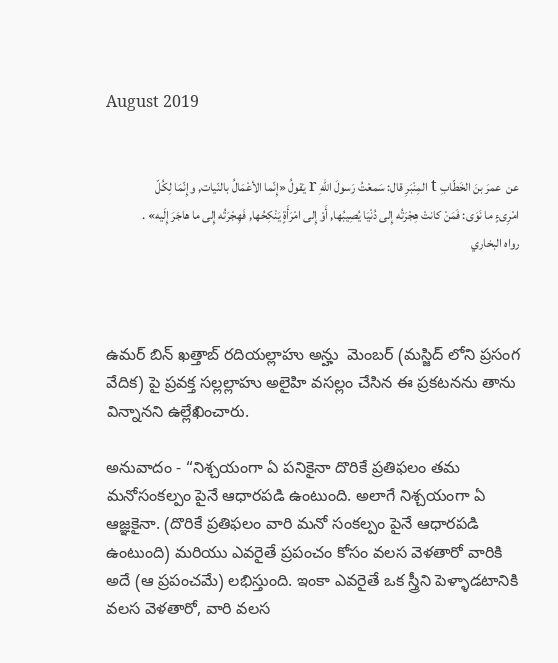August 2019


عن  عمرَ بنَ الخَطّابِ t المِنْبَرِ قال: سَمعْتُ رَسولَ اللّهِ r يَقولُ «إِنّما الأعْمَالُ بالنّيات, وإِنّمَا لِكُلّ امْرِىءٍ ما نَوَى: فَمَنْ كانتْ هِجْرَتُه إِلى دُنْيَا يُصِيبُها, أَوْ إِلى امْرَأَةٍ يَنْكِحُها, فَهِجْرَتُه إِلى ما هاجَرَ إِلَيه» .           رواه البخاري



ఉమర్ బిన్ ఖత్తాబ్ రదియల్లాహు అన్హు  మెంబర్ (మస్జిద్ లోని ప్రసంగ వేదిక) పై ప్రవక్త సల్లల్లాహు అలైహి వసల్లం చేసిన ఈ ప్రకటనను తాను విన్నానని ఉల్లేఖించారు.

అనువాదం - “నిశ్చయంగా ఏ పనికైనా దొరికే ప్రతిఫలం తమ మనోసంకల్పం పైనే ఆధారపడి ఉంటుంది. అలాగే నిశ్చయంగా ఏ ఆజ్ఞకైనా. (దొరికే ప్రతిఫలం వారి మనో సంకల్పం పైనే ఆధారపడి ఉంటుంది) మరియు ఎవరైతే ప్రపంచం కోసం వలస వెళతారో వారికి అదే (ఆ ప్రపంచమే) లభిస్తుంది. ఇంకా ఎవరైతే ఒక స్త్రీని పెళ్ళాడటానికి వలస వెళతారో, వారి వలస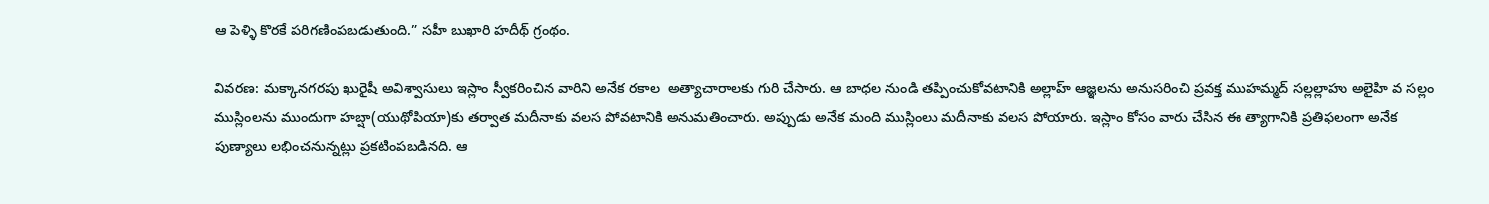ఆ పెళ్ళి కొరకే పరిగణింపబడుతుంది.” సహీ బుఖారి హదీథ్ గ్రంథం.

వివరణ: మక్కానగరపు ఖురైషీ అవిశ్వాసులు ఇస్లాం స్వీకరించిన వారిని అనేక రకాల  అత్యాచారాలకు గురి చేసారు. ఆ బాధల నుండి తప్పించుకోవటానికి అల్లాహ్ ఆజ్ఞలను అనుసరించి ప్రవక్త ముహమ్మద్ సల్లల్లాహు అలైహి వ సల్లం ముస్లింలను ముందుగా హబ్షా(యుథోపియా)కు తర్వాత మదీనాకు వలస పోవటానికి అనుమతించారు. అప్పుడు అనేక మంది ముస్లింలు మదీనాకు వలస పోయారు. ఇస్లాం కోసం వారు చేసిన ఈ త్యాగానికి ప్రతిఫలంగా అనేక పుణ్యాలు లభించనున్నట్లు ప్రకటింపబడినది. ఆ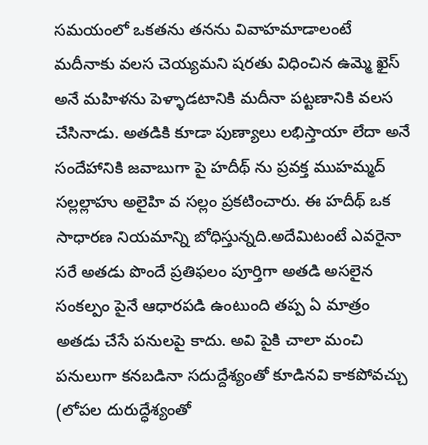సమయంలో ఒకతను తనను వివాహమాడాలంటే మదీనాకు వలస చెయ్యమని షరతు విధించిన ఉమ్మె ఖైస్ అనే మహిళను పెళ్ళాడటానికి మదీనా పట్టణానికి వలస చేసినాడు. అతడికి కూడా పుణ్యాలు లభిస్తాయా లేదా అనే సందేహానికి జవాబుగా పై హదీథ్ ను ప్రవక్త ముహమ్మద్ సల్లల్లాహు అలైహి వ సల్లం ప్రకటించారు. ఈ హదీథ్ ఒక సాధారణ నియమాన్ని బోధిస్తున్నది.అదేమిటంటే ఎవరైనా సరే అతడు పొందే ప్రతిఫలం పూర్తిగా అతడి అసలైన సంకల్పం పైనే ఆధారపడి ఉంటుంది తప్ప ఏ మాత్రం అతడు చేసే పనులపై కాదు. అవి పైకి చాలా మంచి పనులుగా కనబడినా సదుద్దేశ్యంతో కూడినవి కాకపోవచ్చు (లోపల దురుద్ధేశ్యంతో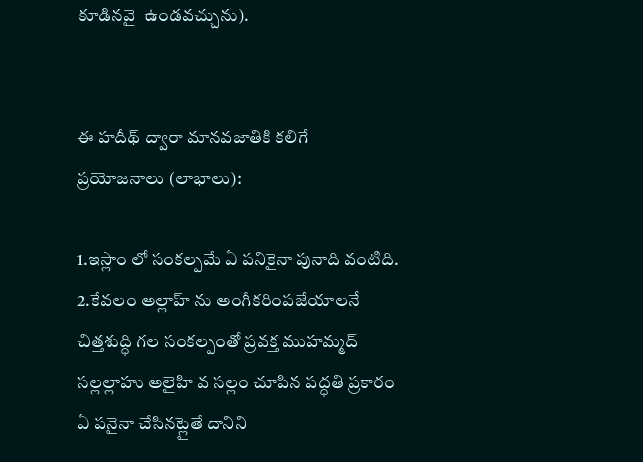కూడినవై  ఉండవచ్చును).


ఈ హదీథ్ ద్వారా మానవజాతికి కలిగే ప్రయోజనాలు (లాభాలు):

1.ఇస్లాం లో సంకల్పమే ఏ పనికైనా పునాది వంటిది.
2.కేవలం అల్లాహ్ ను అంగీకరింపజేయాలనే చిత్తశుద్ధి గల సంకల్పంతో ప్రవక్త ముహమ్మద్ సల్లల్లాహు అలైహి వ సల్లం చూపిన పద్ధతి ప్రకారం ఏ పనైనా చేసినట్లైతే దానిని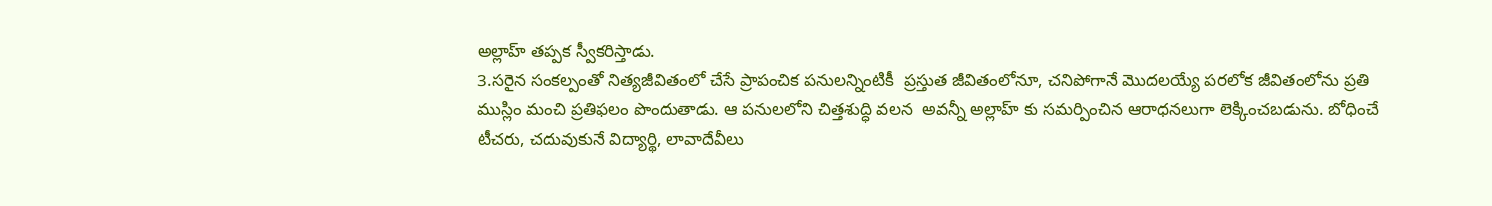అల్లాహ్ తప్పక స్వీకరిస్తాడు.
3.సరైన సంకల్పంతో నిత్యజీవితంలో చేసే ప్రాపంచిక పనులన్నింటికీ  ప్రస్తుత జీవితంలోనూ, చనిపోగానే మొదలయ్యే పరలోక జీవితంలోను ప్రతి ముస్లిం మంచి ప్రతిఫలం పొందుతాడు. ఆ పనులలోని చిత్తశుద్ధి వలన  అవన్నీ అల్లాహ్ కు సమర్పించిన ఆరాధనలుగా లెక్కించబడును. బోధించే టీచరు, చదువుకునే విద్యార్థి, లావాదేవీలు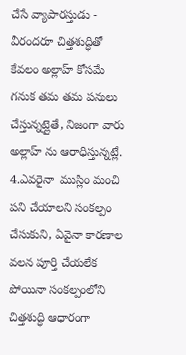చేసే వ్యాపారస్తుడు - వీరందరూ చిత్తశుద్ధితో కేవలం అల్లాహ్ కోసమే గనుక తమ తమ పనులు చేస్తున్నట్లైతే, నిజంగా వారు అల్లాహ్ ను ఆరాధిస్తున్నట్లే.
4.ఎవరైనా  ముస్లిం మంచి పని చేయాలని సంకల్పం చేసుకుని, ఏవైనా కారణాల వలన పూర్తి చేయలేక పోయినా సంకల్పంలోని చిత్తశుద్ధి ఆధారంగా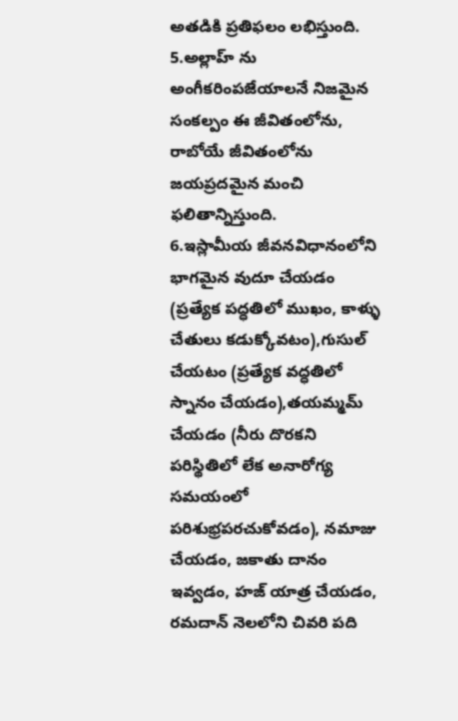అతడికి ప్రతిఫలం లభిస్తుంది.
5.అల్లాహ్ ను అంగీకరింపజేయాలనే నిజమైన సంకల్పం ఈ జీవితంలోను, రాబోయే జీవితంలోను జయప్రదమైన మంచి ఫలితాన్నిస్తుంది.
6.ఇస్లామీయ జీవనవిధానంలోని భాగమైన వుదూ చేయడం (ప్రత్యేక పద్ధతిలో ముఖం, కాళ్ళు చేతులు కడుక్కోవటం),గుసుల్ చేయటం (ప్రత్యేక వద్ధతిలో స్నానం చేయడం),తయమ్మమ్ చేయడం (నీరు దొరకని పరిస్థితిలో లేక అనారోగ్య సమయంలో పరిశుభ్రపరచుకోవడం), నమాజు చేయడం, జకాతు దానం ఇవ్వడం, హజ్ యాత్ర చేయడం, రమదాన్ నెలలోని చివరి పది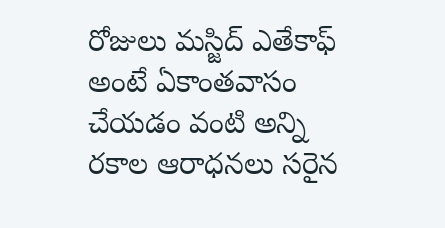రోజులు మస్జిద్ ఎతేకాఫ్ అంటే ఏకాంతవాసం చేయడం వంటి అన్ని రకాల ఆరాధనలు సరైన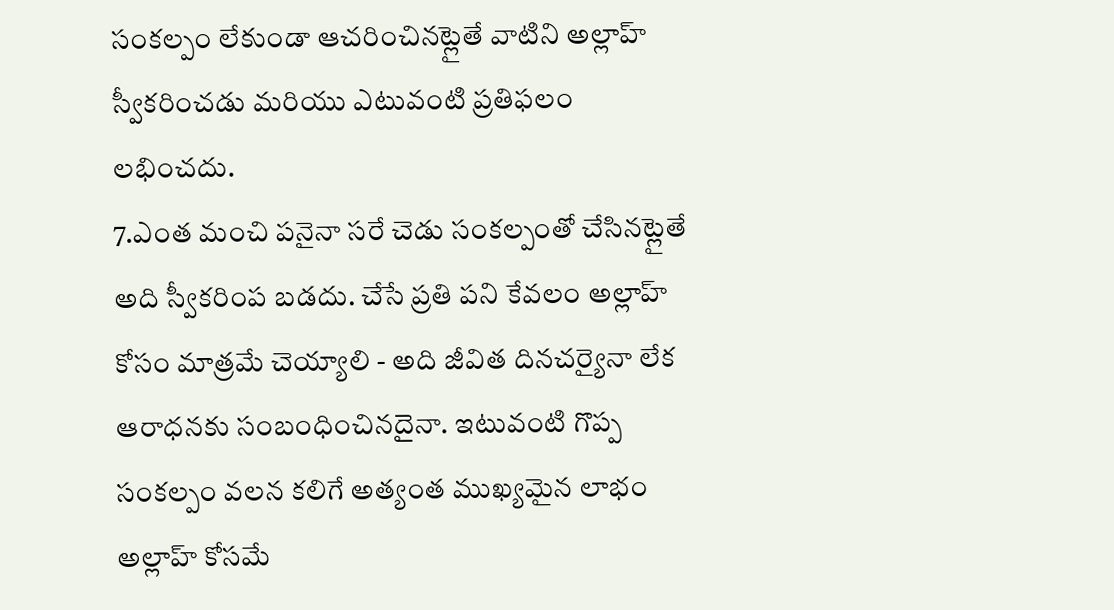సంకల్పం లేకుండా ఆచరించినట్లైతే వాటిని అల్లాహ్  స్వీకరించడు మరియు ఎటువంటి ప్రతిఫలం లభించదు.
7.ఎంత మంచి పనైనా సరే చెడు సంకల్పంతో చేసినట్లైతే అది స్వీకరింప బడదు. చేసే ప్రతి పని కేవలం అల్లాహ్ కోసం మాత్రమే చెయ్యాలి - అది జీవిత దినచర్యైనా లేక ఆరాధనకు సంబంధించినదైనా. ఇటువంటి గొప్ప సంకల్పం వలన కలిగే అత్యంత ముఖ్యమైన లాభం అల్లాహ్ కోసమే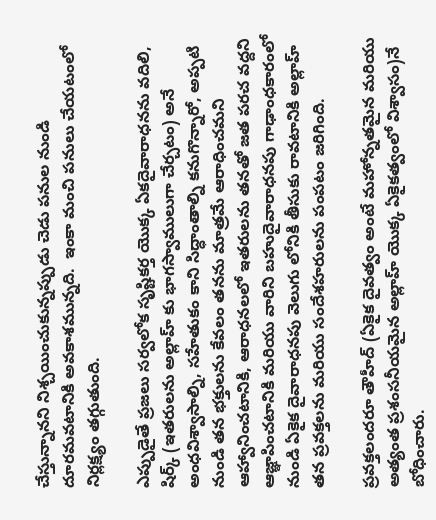చేస్తున్నానని నిశ్చయించుకున్నప్పుడు చెడు పనుల నుండి దూరమవటానికి అవకాశమున్నది.  ఇంకా మంచి పనులు చేయటంలో నిర్లక్ష్యం తగ్గుతుంది.

ఎప్పుడైతే ప్రజలు సర్వలోక సృష్టికర్త యొక్క ఏకదైవారాధనను వదిలి, షిర్క్ (ఇతరులను అల్లాహ్ కు భాగస్వాములుగా చేర్చటం) అనే అంధవిశ్వాసాల్ని, సహేతుకం కాని సిద్ధాంతాల్ని కనుగొన్నారో, అప్పటి నుండి తన భక్తులను కేవలం తనను మాత్రమే ఆరాధించమని ఆహ్వానించటానికి, ఆరాధనలలో ఇతరులను తనతో జత పరచ వద్దని ఆజ్ఞాపించటానికి మరియు వారిని బహుదైవారాధనపు గాఢాంధకారంలో నుండి ఏకైక దైవారాధనపు వెలుగు లోనికి తీసుకు రావటానికి అల్లాహ్ తన ప్రవక్తలను మరియు సందేశహరులను పంపటం జరిగింది.

ప్రవక్తలందరూ తౌహీద్ (ఏకైక దైవత్వం అంటే మహోన్నతమైన మరియు అత్యంత ప్రశంసనీయమైన అల్లాహ్ యొక్క ఏకైకత్వంలో విశ్వాసం)నే బోధించారు.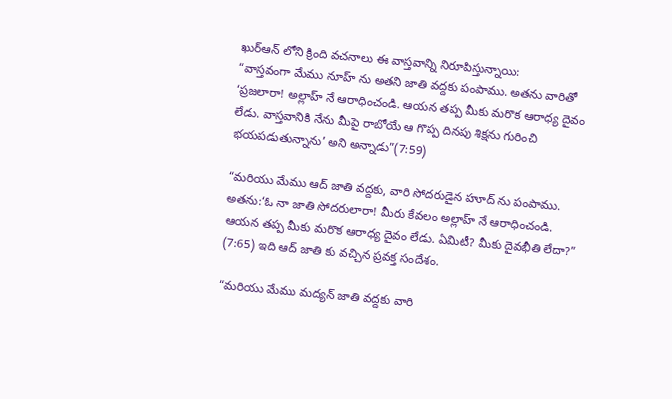ఖుర్ఆన్ లోని క్రింది వచనాలు ఈ వాస్తవాన్ని నిరూపిస్తున్నాయి:
“వాస్తవంగా మేము నూహ్ ను అతని జాతి వద్దకు పంపాము. అతను వారితో ‘ప్రజలారా! అల్లాహ్ నే ఆరాధించండి. ఆయన తప్ప మీకు మరొక ఆరాధ్య దైవం లేడు. వాస్తవానికి నేను మీపై రాబోయే ఆ గొప్ప దినపు శిక్షను గురించి భయపడుతున్నాను’ అని అన్నాడు”(7:59)

“మరియు మేము ఆద్ జాతి వద్దకు, వారి సోదరుడైన హూద్ ను పంపాము. అతను:‘ఓ నా జాతి సోదరులారా! మీరు కేవలం అల్లాహ్ నే ఆరాధించండి. ఆయన తప్ప మీకు మరొక ఆరాధ్య దైవం లేడు. ఏమిటీ? మీకు దైవభీతి లేదా?” (7:65) ఇది ఆద్ జాతి కు వచ్చిన ప్రవక్త సందేశం.

“మరియు మేము మద్యన్ జాతి వద్దకు వారి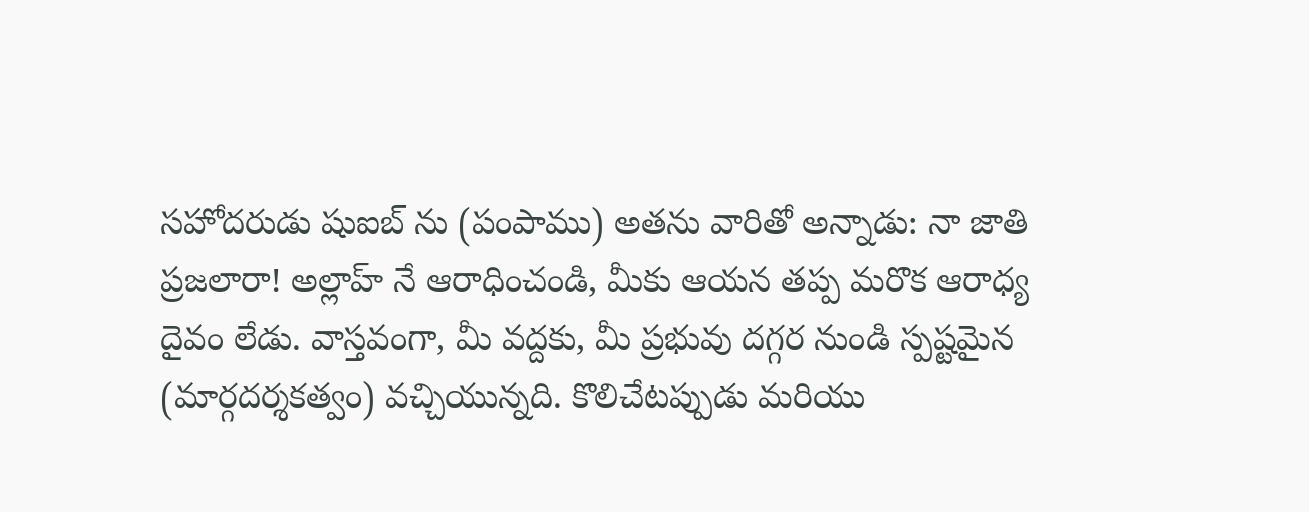సహోదరుడు షుఐబ్ ను (పంపాము) అతను వారితో అన్నాడు: నా జాతి ప్రజలారా! అల్లాహ్ నే ఆరాధించండి, మీకు ఆయన తప్ప మరొక ఆరాధ్య దైవం లేడు. వాస్తవంగా, మీ వద్దకు, మీ ప్రభువు దగ్గర నుండి స్పష్టమైన (మార్గదర్శకత్వం) వచ్చియున్నది. కొలిచేటప్పుడు మరియు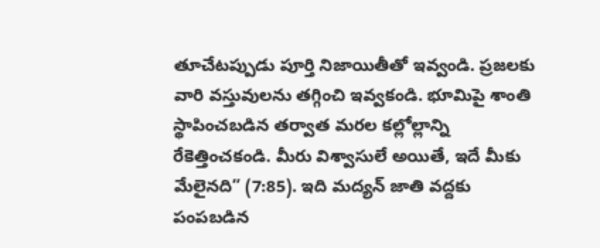తూచేటప్పుడు పూర్తి నిజాయితీతో ఇవ్వండి. ప్రజలకు వారి వస్తువులను తగ్గించి ఇవ్వకండి. భూమిపై శాంతి స్థాపించబడిన తర్వాత మరల కల్లోల్లాన్ని రేకెత్తించకండి. మీరు విశ్వాసులే అయితే, ఇదే మీకు మేలైనది” (7:85). ఇది మద్యన్ జాతి వద్దకు పంపబడిన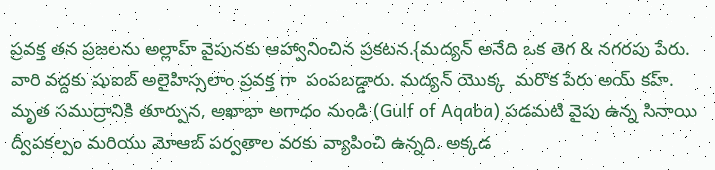ప్రవక్త తన ప్రజలను అల్లాహ్ వైపునకు ఆహ్వానించిన ప్రకటన.{మద్యన్ అనేది ఒక తెగ & నగరపు పేరు. వారి వద్దకు షుఐబ్ అలైహిస్సలాం ప్రవక్త గా  పంపబడ్డారు. మద్యన్ యొక్క  మరొక పేరు అయ్ కహ్. మృత సముద్రానికి తూర్పున, అఖాభా అగాధం నుండి (Gulf of Aqaba) పడమటి వైపు ఉన్న సినాయి ద్వీపకల్పం మరియు మోఆబ్ పర్వతాల వరకు వ్యాపించి ఉన్నది. అక్కడ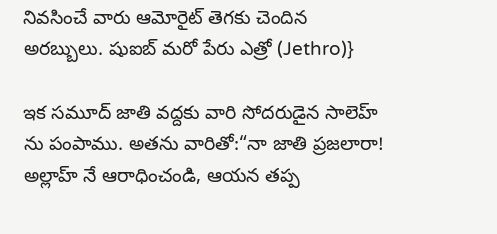నివసించే వారు ఆమోరైట్ తెగకు చెందిన అరబ్బులు. షుఐబ్ మరో పేరు ఎత్రో (Jethro)}

ఇక సమూద్ జాతి వద్దకు వారి సోదరుడైన సాలెహ్ ను పంపాము. అతను వారితో:“నా జాతి ప్రజలారా! అల్లాహ్ నే ఆరాధించండి, ఆయన తప్ప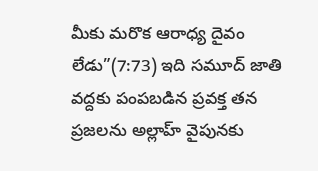మీకు మరొక ఆరాధ్య దైవం లేడు”(7:73) ఇది సమూద్ జాతి వద్దకు పంపబడిన ప్రవక్త తన ప్రజలను అల్లాహ్ వైపునకు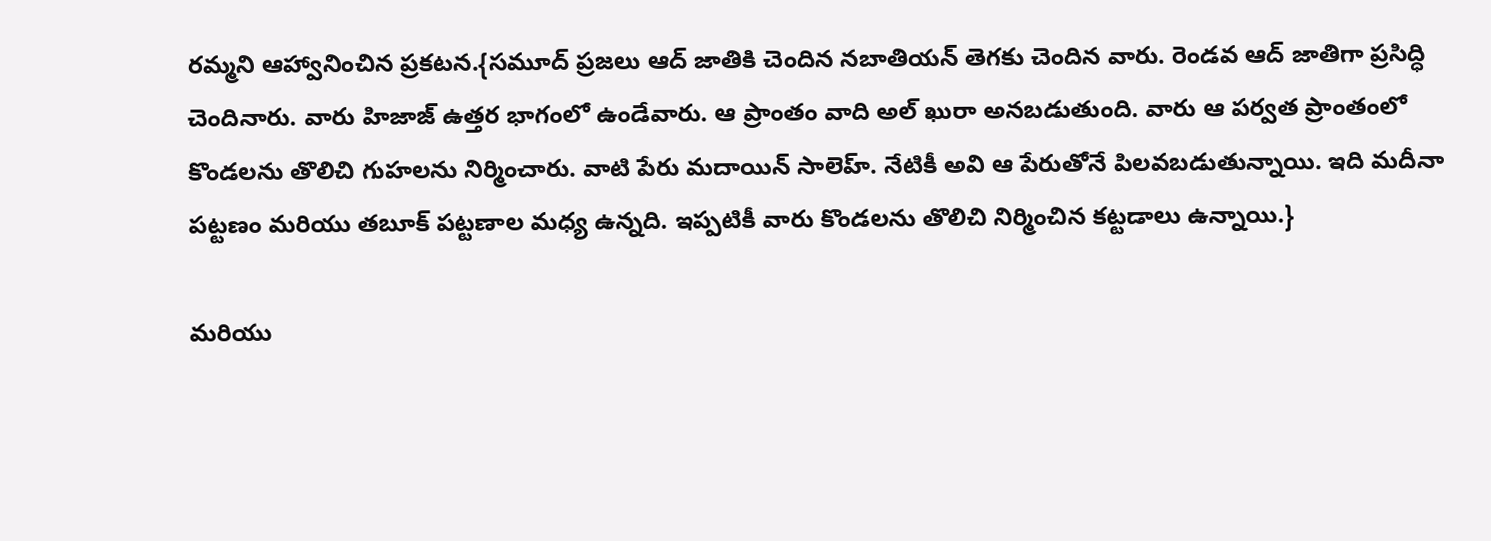రమ్మని ఆహ్వానించిన ప్రకటన.{సమూద్ ప్రజలు ఆద్ జాతికి చెందిన నబాతియన్ తెగకు చెందిన వారు. రెండవ ఆద్ జాతిగా ప్రసిద్ధి చెందినారు. వారు హిజాజ్ ఉత్తర భాగంలో ఉండేవారు. ఆ ప్రాంతం వాది అల్ ఖురా అనబడుతుంది. వారు ఆ పర్వత ప్రాంతంలో కొండలను తొలిచి గుహలను నిర్మించారు. వాటి పేరు మదాయిన్ సాలెహ్. నేటికీ అవి ఆ పేరుతోనే పిలవబడుతున్నాయి. ఇది మదీనా పట్టణం మరియు తబూక్ పట్టణాల మధ్య ఉన్నది. ఇప్పటికీ వారు కొండలను తొలిచి నిర్మించిన కట్టడాలు ఉన్నాయి.}

మరియు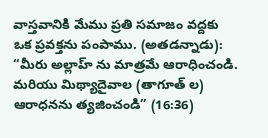వాస్తవానికి మేము ప్రతి సమాజం వద్దకు ఒక ప్రవక్తను పంపాము. (అతడన్నాడు): “మీరు అల్లాహ్ ను మాత్రమే ఆరాధించండి. మరియు మిథ్యాదైవాల (తాగూత్ ల) ఆరాధనను త్యజించండి” (16:36)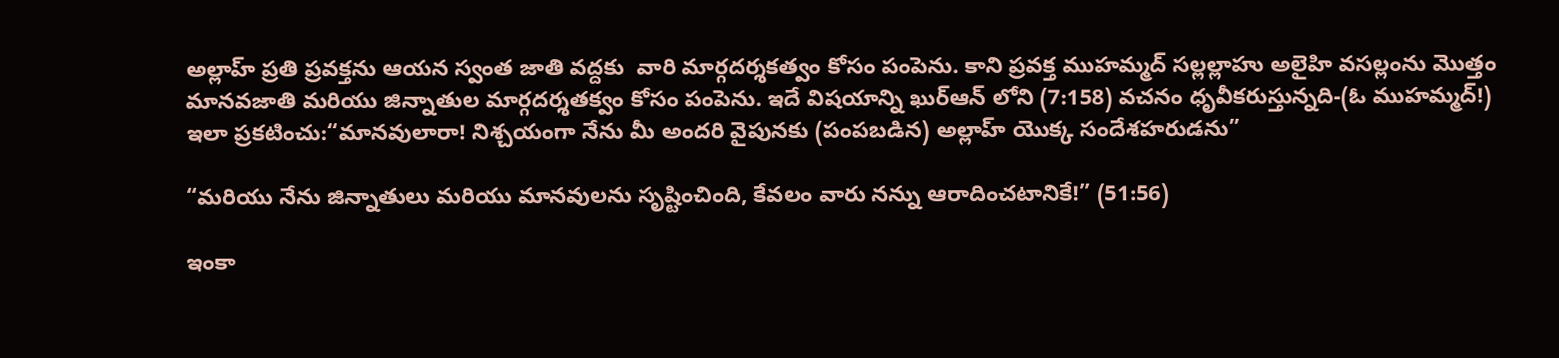అల్లాహ్ ప్రతి ప్రవక్తను ఆయన స్వంత జాతి వద్దకు  వారి మార్గదర్శకత్వం కోసం పంపెను. కాని ప్రవక్త ముహమ్మద్ సల్లల్లాహు అలైహి వసల్లంను మొత్తం మానవజాతి మరియు జిన్నాతుల మార్గదర్శతక్వం కోసం పంపెను. ఇదే విషయాన్ని ఖుర్ఆన్ లోని (7:158) వచనం ధృవీకరుస్తున్నది-(ఓ ముహమ్మద్!) ఇలా ప్రకటించు:“మానవులారా! నిశ్చయంగా నేను మీ అందరి వైపునకు (పంపబడిన) అల్లాహ్ యొక్క సందేశహరుడను”

“మరియు నేను జిన్నాతులు మరియు మానవులను సృష్టించింది, కేవలం వారు నన్ను ఆరాదించటానికే!” (51:56)

ఇంకా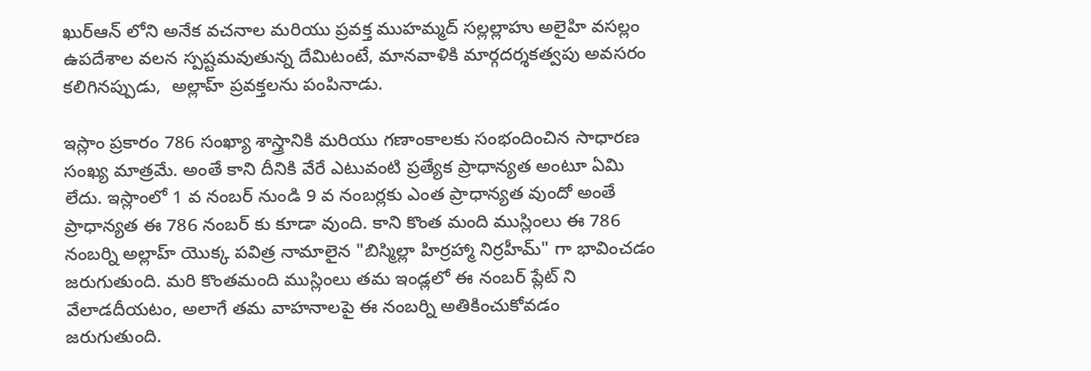ఖుర్ఆన్ లోని అనేక వచనాల మరియు ప్రవక్త ముహమ్మద్ సల్లల్లాహు అలైహి వసల్లం ఉపదేశాల వలన స్పష్టమవుతున్న దేమిటంటే, మానవాళికి మార్గదర్శకత్వపు అవసరం కలిగినప్పుడు,  అల్లాహ్ ప్రవక్తలను పంపినాడు.

ఇస్లాం ప్రకారం 786 సంఖ్యా శాస్త్రానికి మరియు గణాంకాలకు సంభందించిన సాధారణ సంఖ్య మాత్రమే. అంతే కాని దీనికి వేరే ఎటువంటి ప్రత్యేక ప్రాధాన్యత అంటూ ఏమి లేదు. ఇస్లాంలో 1 వ నంబర్ నుండి 9 వ నంబర్లకు ఎంత ప్రాధాన్యత వుందో అంతే ప్రాధాన్యత ఈ 786 నంబర్ కు కూడా వుంది. కాని కొంత మంది ముస్లింలు ఈ 786 నంబర్ని అల్లాహ్ యొక్క పవిత్ర నామాలైన "బిస్మిల్లా హిర్రహ్మా నిర్రహీమ్" గా భావించడం జరుగుతుంది. మరి కొంతమంది ముస్లింలు తమ ఇండ్లలో ఈ నంబర్ ప్లేట్ ని వేలాడదీయటం, అలాగే తమ వాహనాలపై ఈ నంబర్ని అతికించుకోవడం జరుగుతుంది.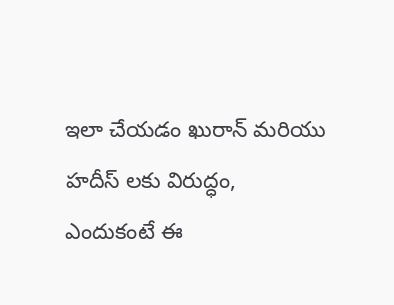ఇలా చేయడం ఖురాన్ మరియు హదీస్ లకు విరుద్ధం, ఎందుకంటే ఈ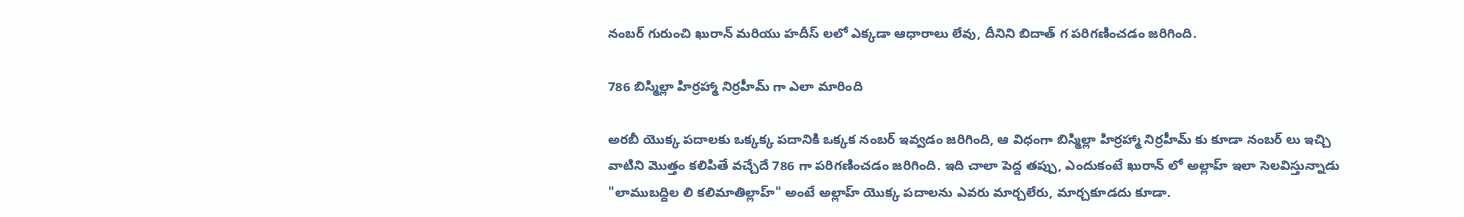నంబర్ గురుంచి ఖురాన్ మరియు హదీస్ లలో ఎక్కడా ఆధారాలు లేవు, దీనిని బిదాత్ గ పరిగణించడం జరిగింది.

786 బిస్మిల్లా హిర్రహ్మా నిర్రహీమ్ గా ఎలా మారింది

అరబీ యొక్క పదాలకు ఒక్కక్క పదానికి ఒక్కక నంబర్ ఇవ్వడం జరిగింది, ఆ విధంగా బిస్మిల్లా హిర్రహ్మా నిర్రహీమ్ కు కూడా నంబర్ లు ఇచ్చి వాటిని మొత్తం కలిపితే వచ్చేదే 786 గా పరిగణించడం జరిగింది. ఇది చాలా పెద్ద తప్పు, ఎందుకంటే ఖురాన్ లో అల్లాహ్ ఇలా సెలవిస్తున్నాడు "లాముబద్దిల లి కలిమాతిల్లాహ్" అంటే అల్లాహ్ యొక్క పదాలను ఎవరు మార్చలేరు, మార్చకూడదు కూడా.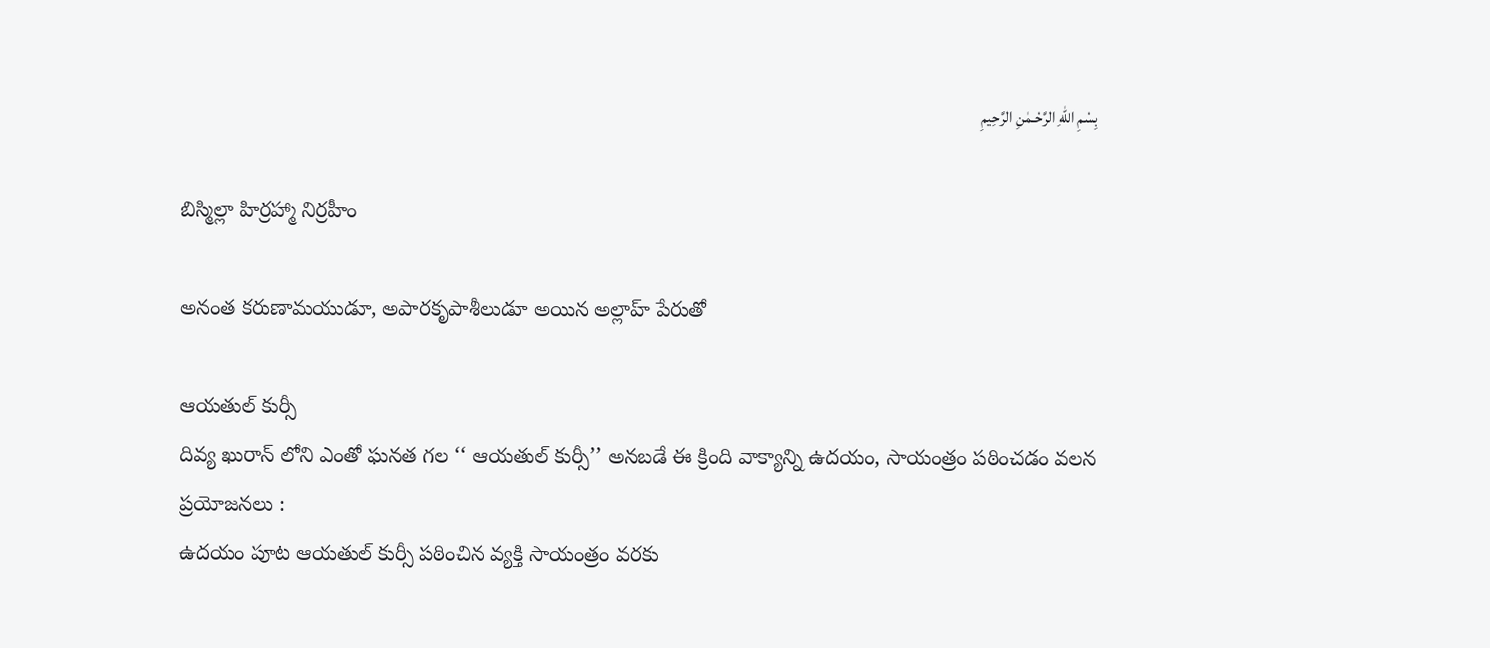بِسْمِ اللهِ الرَّحْـمٰنِ الرَّحِيمِ

బిస్మిల్లా హిర్రహ్మా నిర్రహీం

అనంత కరుణామయుడూ, అపారకృపాశీలుడూ అయిన అల్లాహ్ పేరుతో

ఆయతుల్ కుర్సీ
దివ్య ఖురాన్ లోని ఎంతో ఘనత గల ‘‘ ఆయతుల్ కుర్సీ’’ అనబడే ఈ క్రింది వాక్యాన్ని ఉదయం, సాయంత్రం పఠించడం వలన ప్రయోజనలు :
ఉదయం పూట ఆయతుల్ కుర్సీ పఠించిన వ్యక్తి సాయంత్రం వరకు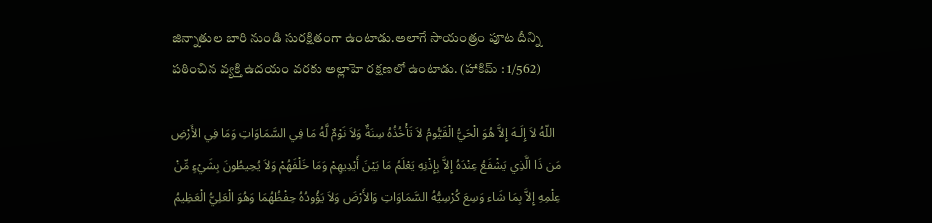జిన్నాతుల బారి నుండి సురక్షితంగా ఉంటాడు.అలాగే సాయంత్రం పూట దీన్ని పఠించిన వ్యక్తి ఉదయం వరకు అల్లాహె రక్షణలో ఉంటాడు. (హాకిమ్ : 1/562)

  اللّهُ لاَ إِلَـهَ إِلاَّ هُوَ الْحَيُّ الْقَيُّومُ لاَ تَأْخُذُهُ سِنَةٌ وَلاَ نَوْمٌ لَّهُ مَا فِي السَّمَاوَاتِ وَمَا فِي الأَرْضِ مَن ذَا الَّذِي يَشْفَعُ عِنْدَهُ إِلاَّ بِإِذْنِهِ يَعْلَمُ مَا بَيْنَ أَيْدِيهِمْ وَمَا خَلْفَهُمْ وَلاَ يُحِيطُونَ بِشَيْءٍ مِّنْ عِلْمِهِ إِلاَّ بِمَا شَاء وَسِعَ كُرْسِيُّهُ السَّمَاوَاتِ وَالأَرْضَ وَلاَ يَؤُودُهُ حِفْظُهُمَا وَهُوَ الْعَلِيُّ الْعَظِيمُ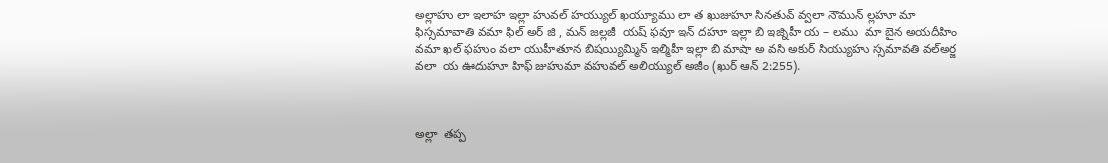అల్లాహు లా ఇలాహ ఇల్లా హువల్ హయ్యుల్ ఖయ్యూము లా త ఖుజుహూ సినతువ్ వ్వలా నౌమున్ ల్లహూ మా ఫిస్సమావాతి వమా ఫిల్ అర్ జి , మన్ జల్లజీ  యష్ ఫవూ ఇన్ దహూ ఇల్లా బి ఇజ్నిహీ య – లము  మా బైన అయదీహిం వమా ఖల్ ఫహుం వలా యుహీతూన బిషయ్యిమ్మిన్ ఇల్మిహీ ఇల్లా బి మాషా అ వసి అకుర్ సియ్యుహు స్సమావతి వల్అర్జ వలా  య ఊదుహూ హిఫ్ జుహుమా వహువల్ అలియ్యుల్ అజీం (ఖుర్ ఆన్ 2:255).



అల్లా  తప్ప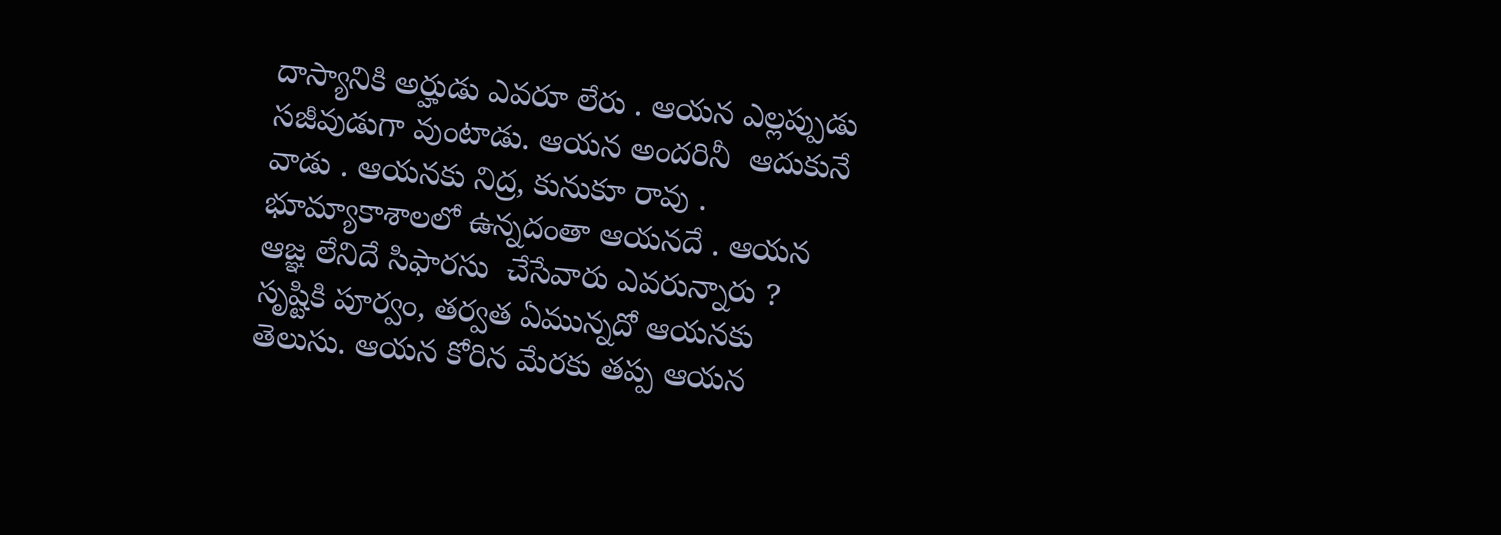దాస్యానికి అర్హుడు ఎవరూ లేరు . ఆయన ఎల్లప్పుడు సజీవుడుగా వుంటాడు. ఆయన అందరినీ  ఆదుకునే వాడు . ఆయనకు నిద్ర, కునుకూ రావు . భూమ్యాకాశాలలో ఉన్నదంతా ఆయనదే . ఆయన ఆజ్ఞ లేనిదే సిఫారసు  చేసేవారు ఎవరున్నారు ?  సృష్టికి పూర్వం, తర్వత ఏమున్నదో ఆయనకు తెలుసు. ఆయన కోరిన మేరకు తప్ప ఆయన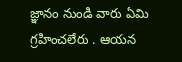జ్ఞానం నుండి వారు ఏమి గ్రహించలేరు . ఆయన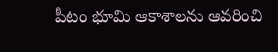పీటం భూమి ఆకాశాలను ఆవరించి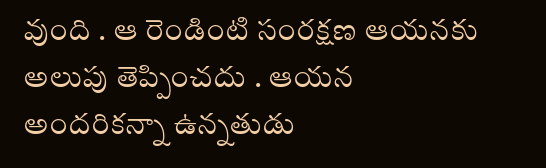వుంది . ఆ రెండింటి సంరక్షణ ఆయనకు అలుపు తెప్పించదు . ఆయన అందరికన్నా ఉన్నతుడు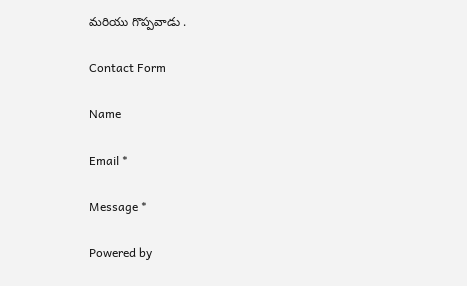మరియు గొప్పవాడు .

Contact Form

Name

Email *

Message *

Powered by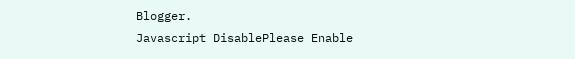Blogger.
Javascript DisablePlease Enable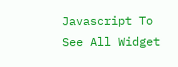Javascript To See All Widget